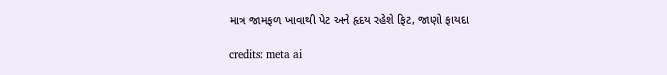માત્ર જામફળ ખાવાથી પેટ અને હૃદય રહેશે ફિટ, જાણો ફાયદા

credits: meta ai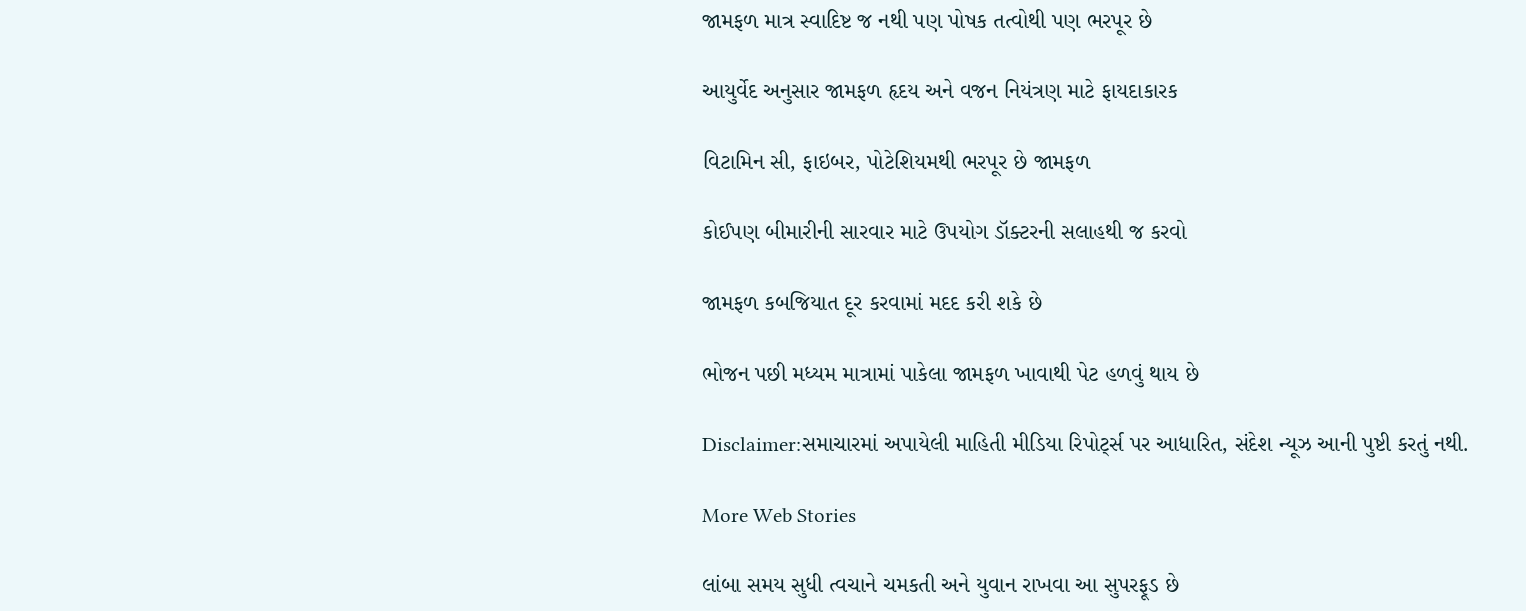જામફળ માત્ર સ્વાદિષ્ટ જ નથી પણ પોષક તત્વોથી પણ ભરપૂર છે

આયુર્વેદ અનુસાર જામફળ હૃદય અને વજન નિયંત્રણ માટે ફાયદાકારક

વિટામિન સી, ફાઇબર, પોટેશિયમથી ભરપૂર છે જામફળ

કોઈપણ બીમારીની સારવાર માટે ઉપયોગ ડૉક્ટરની સલાહથી જ કરવો

જામફળ કબજિયાત દૂર કરવામાં મદદ કરી શકે છે

ભોજન પછી મધ્યમ માત્રામાં પાકેલા જામફળ ખાવાથી પેટ હળવું થાય છે

Disclaimer:સમાચારમાં અપાયેલી માહિતી મીડિયા રિપોર્ટ્સ પર આધારિત, સંદેશ ન્યૂઝ આની પુષ્ટી કરતું નથી.

More Web Stories

લાંબા સમય સુધી ત્વચાને ચમકતી અને યુવાન રાખવા આ સુપરફૂડ છે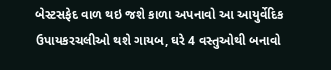બેસ્ટસફેદ વાળ થઇ જશે કાળા અપનાવો આ આયુર્વેદિક ઉપાયકરચલીઓ થશે ગાયબ, ઘરે 4 વસ્તુઓથી બનાવો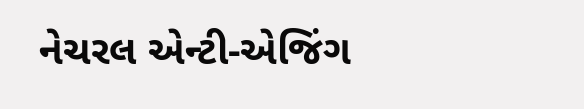નેચરલ એન્ટી-એજિંગ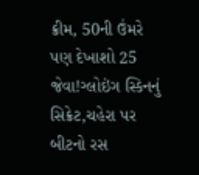ક્રીમ, 50ની ઉંમરે પણ દેખાશો 25 જેવા!ગ્લોઇંગ સ્કિનનું સિક્રેટ,ચહેરા પર બીટનો રસ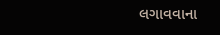લગાવવાના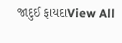જાદુઈ ફાયદાView All